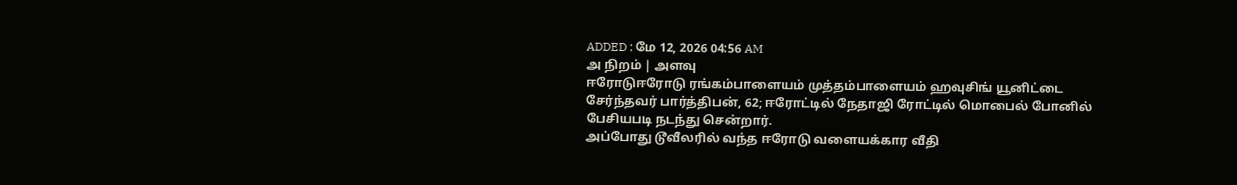ADDED : மே 12, 2026 04:56 AM
அ நிறம் | அளவு
ஈரோடுஈரோடு ரங்கம்பாளையம் முத்தம்பாளையம் ஹவுசிங் யூனிட்டை சேர்ந்தவர் பார்த்திபன், 62; ஈரோட்டில் நேதாஜி ரோட்டில் மொபைல் போனில் பேசியபடி நடந்து சென்றார்.
அப்போது டூவீலரில் வந்த ஈரோடு வளையக்கார வீதி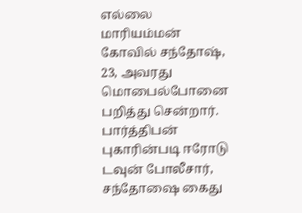எல்லை மாரியம்மன் கோவில் சந்தோஷ், 23, அவரது மொபைல்போனை பறித்து சென்றார். பார்த்திபன் புகாரின்படி ஈரோடு டவுன் போலீசார், சந்தோஷை கைது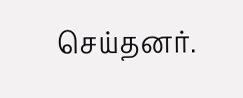செய்தனர்.